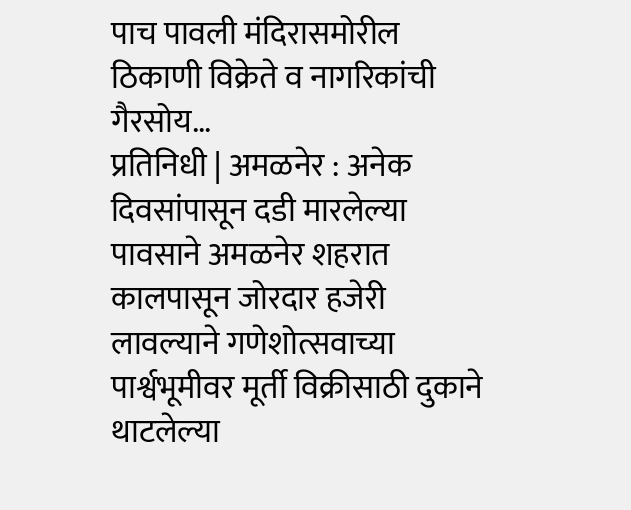पाच पावली मंदिरासमोरील ठिकाणी विक्रेते व नागरिकांची गैरसोय…
प्रतिनिधी | अमळनेर : अनेक दिवसांपासून दडी मारलेल्या पावसाने अमळनेर शहरात कालपासून जोरदार हजेरी लावल्याने गणेशोत्सवाच्या पार्श्वभूमीवर मूर्ती विक्रीसाठी दुकाने थाटलेल्या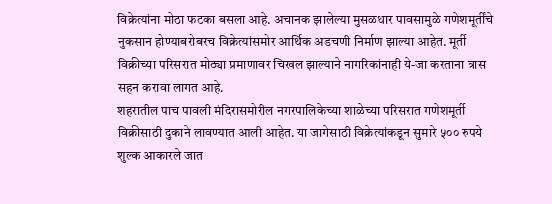विक्रेत्यांना मोठा फटका बसला आहे. अचानक झालेल्या मुसळधार पावसामुळे गणेशमूर्तींचे नुकसान होण्याबरोबरच विक्रेत्यांसमोर आर्थिक अडचणी निर्माण झाल्या आहेत. मूर्ती विक्रीच्या परिसरात मोठ्या प्रमाणावर चिखल झाल्याने नागरिकांनाही ये-जा करताना त्रास सहन करावा लागत आहे.
शहरातील पाच पावली मंदिरासमोरील नगरपालिकेच्या शाळेच्या परिसरात गणेशमूर्ती विक्रीसाठी दुकाने लावण्यात आली आहेत. या जागेसाठी विक्रेत्यांकडून सुमारे ५०० रुपये शुल्क आकारले जात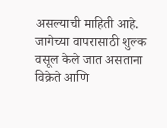असल्याची माहिती आहे. जागेच्या वापरासाठी शुल्क वसूल केले जात असताना विक्रेते आणि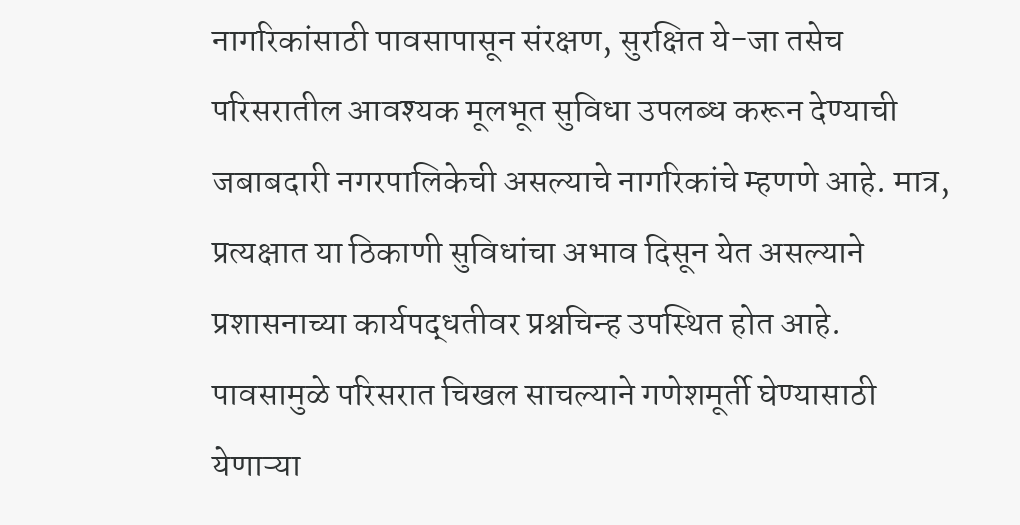नागरिकांसाठी पावसापासून संरक्षण, सुरक्षित ये-जा तसेच परिसरातील आवश्यक मूलभूत सुविधा उपलब्ध करून देण्याची जबाबदारी नगरपालिकेची असल्याचे नागरिकांचे म्हणणे आहे. मात्र, प्रत्यक्षात या ठिकाणी सुविधांचा अभाव दिसून येत असल्याने प्रशासनाच्या कार्यपद्धतीवर प्रश्नचिन्ह उपस्थित होत आहे.
पावसामुळे परिसरात चिखल साचल्याने गणेशमूर्ती घेण्यासाठी येणाऱ्या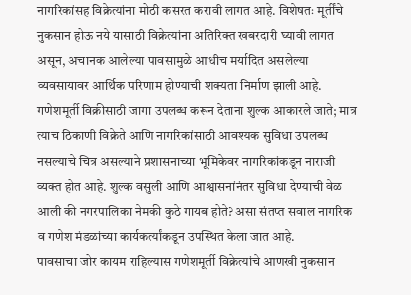नागरिकांसह विक्रेत्यांना मोठी कसरत करावी लागत आहे. विशेषतः मूर्तींचे नुकसान होऊ नये यासाठी विक्रेत्यांना अतिरिक्त खबरदारी घ्यावी लागत असून, अचानक आलेल्या पावसामुळे आधीच मर्यादित असलेल्या व्यवसायावर आर्थिक परिणाम होण्याची शक्यता निर्माण झाली आहे.
गणेशमूर्ती विक्रीसाठी जागा उपलब्ध करून देताना शुल्क आकारले जाते; मात्र त्याच ठिकाणी विक्रेते आणि नागरिकांसाठी आवश्यक सुविधा उपलब्ध नसल्याचे चित्र असल्याने प्रशासनाच्या भूमिकेवर नागरिकांकडून नाराजी व्यक्त होत आहे. शुल्क वसुली आणि आश्वासनांनंतर सुविधा देण्याची वेळ आली की नगरपालिका नेमकी कुठे गायब होते? असा संतप्त सवाल नागरिक व गणेश मंडळांच्या कार्यकर्त्यांकडून उपस्थित केला जात आहे.
पावसाचा जोर कायम राहिल्यास गणेशमूर्ती विक्रेत्यांचे आणखी नुकसान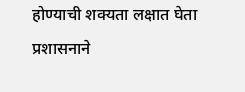होण्याची शक्यता लक्षात घेता प्रशासनाने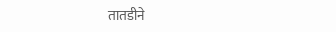तातडीने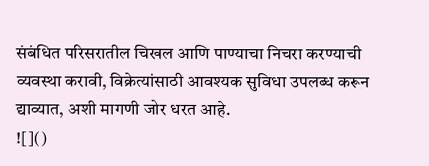संबंधित परिसरातील चिखल आणि पाण्याचा निचरा करण्याची व्यवस्था करावी, विक्रेत्यांसाठी आवश्यक सुविधा उपलब्ध करून द्याव्यात, अशी मागणी जोर धरत आहे.
![]()